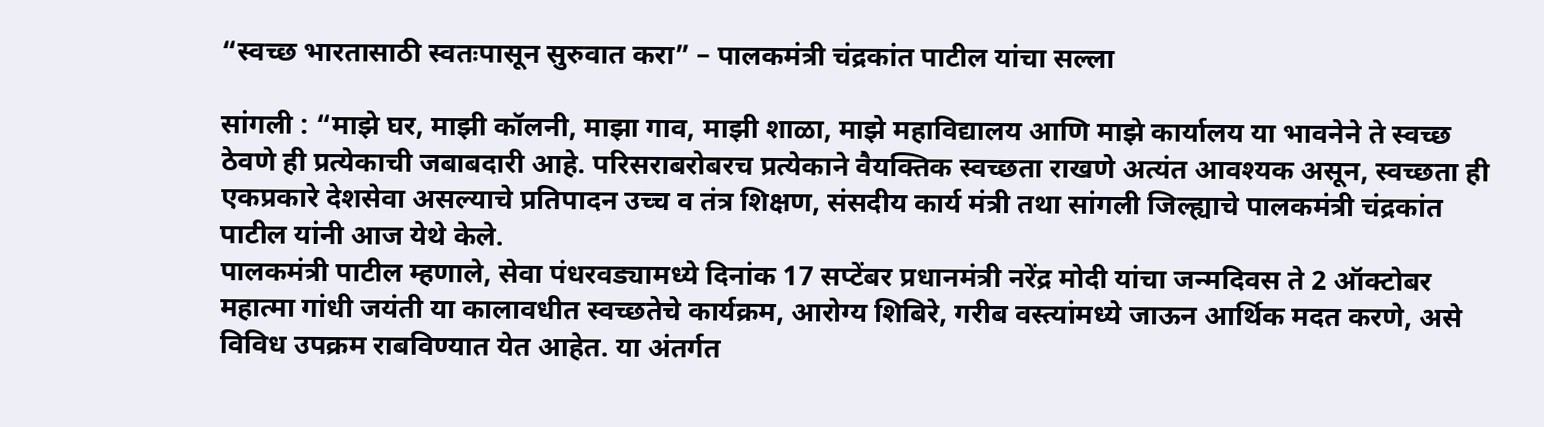“स्वच्छ भारतासाठी स्वतःपासून सुरुवात करा” – पालकमंत्री चंद्रकांत पाटील यांचा सल्ला

सांगली : “माझे घर, माझी कॉलनी, माझा गाव, माझी शाळा, माझे महाविद्यालय आणि माझे कार्यालय या भावनेने ते स्वच्छ ठेवणे ही प्रत्येकाची जबाबदारी आहे. परिसराबरोबरच प्रत्येकाने वैयक्तिक स्वच्छता राखणे अत्यंत आवश्यक असून, स्वच्छता ही एकप्रकारे देशसेवा असल्याचे प्रतिपादन उच्च व तंत्र शिक्षण, संसदीय कार्य मंत्री तथा सांगली जिल्ह्याचे पालकमंत्री चंद्रकांत पाटील यांनी आज येथे केले.
पालकमंत्री पाटील म्हणाले, सेवा पंधरवड्यामध्ये दिनांक 17 सप्टेंबर प्रधानमंत्री नरेंद्र मोदी यांचा जन्मदिवस ते 2 ऑक्टोबर महात्मा गांधी जयंती या कालावधीत स्वच्छतेचे कार्यक्रम, आरोग्य शिबिरे, गरीब वस्त्यांमध्ये जाऊन आर्थिक मदत करणे, असे विविध उपक्रम राबविण्यात येत आहेत. या अंतर्गत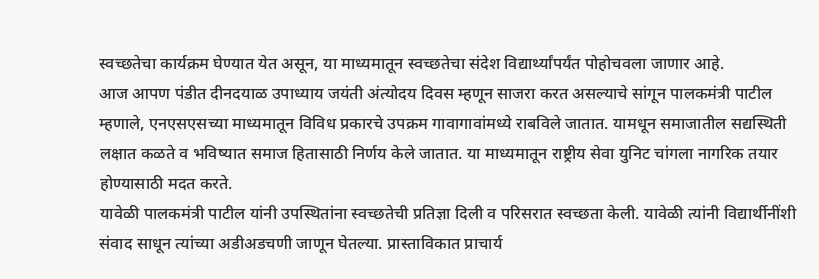स्वच्छतेचा कार्यक्रम घेण्यात येत असून, या माध्यमातून स्वच्छतेचा संदेश विद्यार्थ्यांपर्यंत पोहोचवला जाणार आहे.
आज आपण पंडीत दीनदयाळ उपाध्याय जयंती अंत्योदय दिवस म्हणून साजरा करत असल्याचे सांगून पालकमंत्री पाटील म्हणाले, एनएसएसच्या माध्यमातून विविध प्रकारचे उपक्रम गावागावांमध्ये राबविले जातात. यामधून समाजातील सद्यस्थिती लक्षात कळते व भविष्यात समाज हितासाठी निर्णय केले जातात. या माध्यमातून राष्ट्रीय सेवा युनिट चांगला नागरिक तयार होण्यासाठी मदत करते.
यावेळी पालकमंत्री पाटील यांनी उपस्थितांना स्वच्छतेची प्रतिज्ञा दिली व परिसरात स्वच्छता केली. यावेळी त्यांनी विद्यार्थीनींशी संवाद साधून त्यांच्या अडीअडचणी जाणून घेतल्या. प्रास्ताविकात प्राचार्य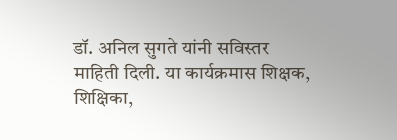डॉ. अनिल सुगते यांनी सविस्तर माहिती दिली. या कार्यक्रमास शिक्षक, शिक्षिका,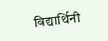विद्यार्थिनी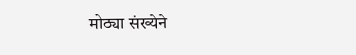मोठ्या संख्येने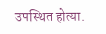उपस्थित होत्या.